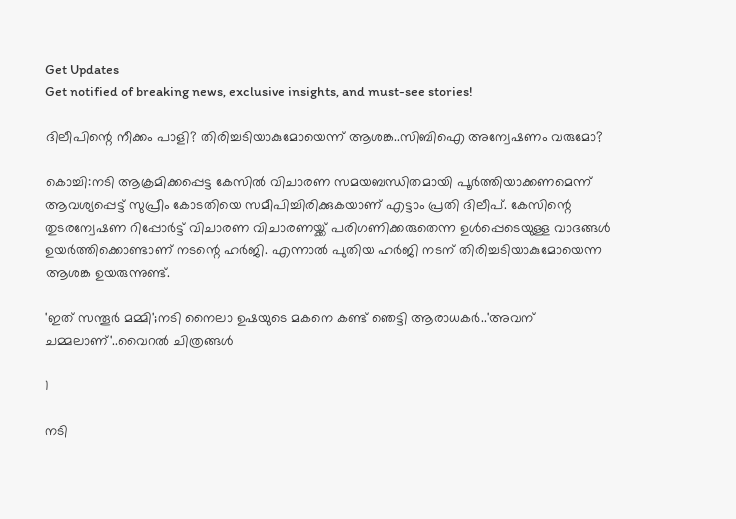Get Updates
Get notified of breaking news, exclusive insights, and must-see stories!

ദിലീപിന്റെ നീക്കം പാളി? തിരിച്ചടിയാകുമോയെന്ന് ആശങ്ക..സിബിഐ അന്വേഷണം വരുമോ?

കൊച്ചി:നടി ആക്രമിക്കപ്പെട്ട കേസിൽ വിചാരണ സമയബന്ധിതമായി പൂർത്തിയാക്കണമെന്ന് ആവശ്യപ്പെട്ട് സുപ്രീം കോടതിയെ സമീപിച്ചിരിക്കുകയാണ് എട്ടാം പ്രതി ദിലീപ്. കേസിന്റെ തുടരന്വേഷണ റിപ്പോർട്ട് വിചാരണ വിചാരണയ്ക്ക് പരിഗണിക്കരുതെന്ന ഉൾപ്പെടെയുള്ള വാദങ്ങൾ ഉയർത്തിക്കൊണ്ടാണ് നടന്റെ ഹർജി. എന്നാൽ പുതിയ ഹർജി നടന് തിരിച്ചടിയാകുമോയെന്ന ആശങ്ക ഉയരുന്നുണ്ട്.

'ഇത് സന്തൂർ മമ്മി';നടി നൈലാ ഉഷയുടെ മകനെ കണ്ട് ഞെട്ടി ആരാധകർ..'അവന് ചമ്മലാണ്'..വൈറൽ ചിത്രങ്ങൾ‍

1

നടി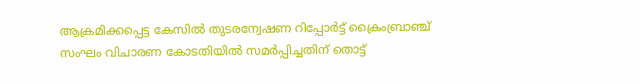ആക്രമിക്കപ്പെട്ട കേസിൽ തുടരന്വേഷണ റിപ്പോർട്ട് ക്രൈംബ്രാഞ്ച് സംഘം വിചാരണ കോടതിയിൽ സമർപ്പിച്ചതിന് തൊട്ട്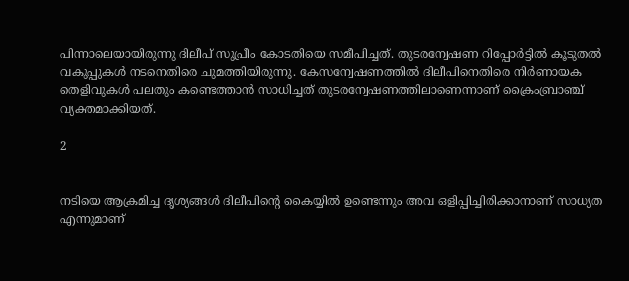പിന്നാലെയായിരുന്നു ദിലീപ് സുപ്രീം കോടതിയെ സമീപിച്ചത്. തുടരന്വേഷണ റിപ്പോർട്ടിൽ കൂടുതൽ വകുപ്പുകൾ നടനെതിരെ ചുമത്തിയിരുന്നു. കേസന്വേഷണത്തിൽ ദിലീപിനെതിരെ നിർണായക തെളിവുകൾ പലതും കണ്ടെത്താൻ സാധിച്ചത് തുടരന്വേഷണത്തിലാണെന്നാണ് ക്രൈംബ്രാഞ്ച് വ്യക്തമാക്കിയത്.

2


നടിയെ ആക്രമിച്ച ദൃശ്യങ്ങൾ ദിലീപിന്റെ കൈയ്യിൽ ഉണ്ടെന്നും അവ ഒളിപ്പിച്ചിരിക്കാനാണ് സാധ്യത എന്നുമാണ്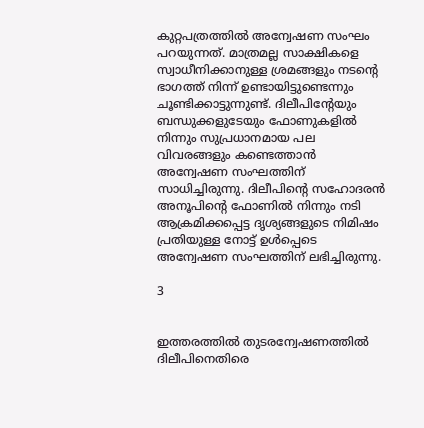കുറ്റപത്രത്തിൽ അന്വേഷണ സംഘം പറയുന്നത്. മാത്രമല്ല സാക്ഷികളെ സ്വാധീനിക്കാനുള്ള ശ്രമങ്ങളും നടന്റെ ഭാഗത്ത് നിന്ന് ഉണ്ടായിട്ടുണ്ടെന്നും ചൂണ്ടിക്കാട്ടുന്നുണ്ട്. ദിലീപിന്റേയും ബന്ധുക്കളുടേയും ഫോണുകളിൽ നിന്നും സുപ്രധാനമായ പല വിവരങ്ങളും കണ്ടെത്താൻ അന്വേഷണ സംഘത്തിന് സാധിച്ചിരുന്നു. ദിലീപിന്റെ സഹോദരൻ അനൂപിന്റെ ഫോണിൽ നിന്നും നടി ആക്രമിക്കപ്പെട്ട ദൃശ്യങ്ങളുടെ നിമിഷം പ്രതിയുള്ള നോട്ട് ഉൾപ്പെടെ അന്വേഷണ സംഘത്തിന് ലഭിച്ചിരുന്നു.

3


ഇത്തരത്തിൽ തുടരന്വേഷണത്തിൽ ദിലീപിനെതിരെ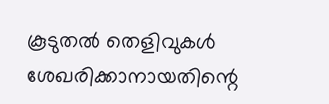കൂടുതൽ തെളിവുകൾ ശേഖരിക്കാനായതിന്റെ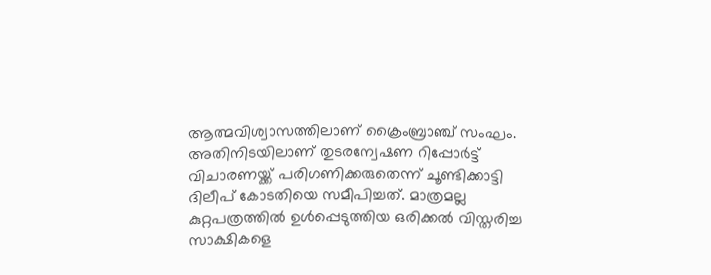ആത്മവിശ്വാസത്തിലാണ് ക്രൈംബ്രാഞ്ച് സംഘം. അതിനിടയിലാണ് തുടരന്വേഷണ റിപ്പോർട്ട് വിചാരണയ്ക്ക് പരിഗണിക്കരുതെന്ന് ചൂണ്ടിക്കാട്ടി ദിലീപ് കോടതിയെ സമീപിച്ചത്. മാത്രമല്ല കുറ്റപത്രത്തിൽ ഉൾപ്പെടുത്തിയ ഒരിക്കൽ വിസ്തരിച്ച സാക്ഷികളെ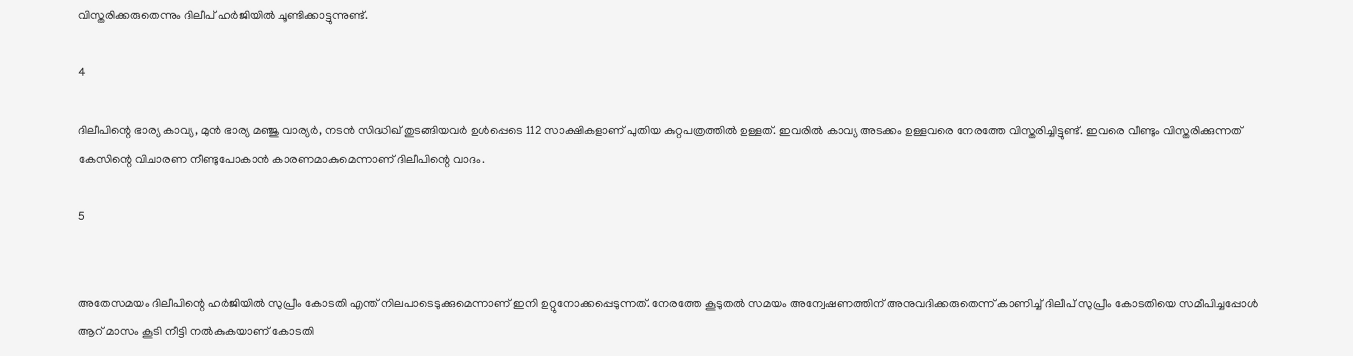വിസ്തരിക്കരുതെന്നും ദിലീപ് ഹർജിയിൽ ചൂണ്ടിക്കാട്ടുന്നുണ്ട്.

4

ദിലീപിന്റെ ഭാര്യ കാവ്യ, മുൻ ഭാര്യ മഞ്ജു വാര്യർ, നടൻ സിദ്ധിഖ് തുടങ്ങിയവർ ഉൾപ്പെടെ 112 സാക്ഷികളാണ് പുതിയ കുറ്റപത്രത്തിൽ ഉള്ളത്. ഇവരിൽ കാവ്യ അടക്കം ഉള്ളവരെ നേരത്തേ വിസ്തരിച്ചിട്ടുണ്ട്. ഇവരെ വീണ്ടും വിസ്തരിക്കുന്നത് കേസിന്റെ വിചാരണ നീണ്ടുപോകാൻ കാരണമാകുമെന്നാണ് ദിലീപിന്റെ വാദം.

5


അതേസമയം ദിലീപിന്റെ ഹർജിയിൽ സുപ്രീം കോടതി എന്ത് നിലപാടെടുക്കുമെന്നാണ് ഇനി ഉറ്റുനോക്കപ്പെടുന്നത്. നേരത്തേ കൂടുതൽ സമയം അന്വേഷണത്തിന് അനുവദിക്കരുതെന്ന് കാണിച്ച് ദിലീപ് സുപ്രീം കോടതിയെ സമീപിച്ചപ്പോൾ ആറ് മാസം കൂടി നീട്ടി നൽകുകയാണ് കോടതി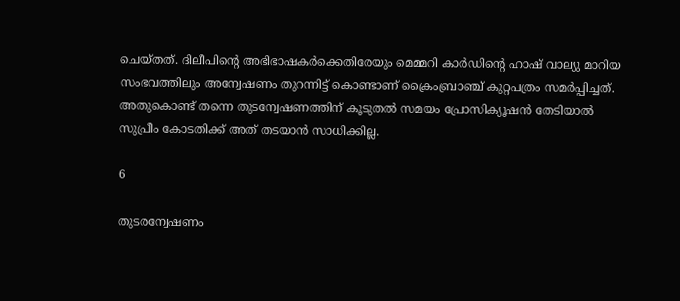ചെയ്തത്. ദിലീപിന്റെ അഭിഭാഷകർക്കെതിരേയും മെമ്മറി കാർഡിന്റെ ഹാഷ് വാല്യു മാറിയ സംഭവത്തിലും അന്വേഷണം തുറന്നിട്ട് കൊണ്ടാണ് ക്രൈംബ്രാഞ്ച് കുറ്റപത്രം സമർപ്പിച്ചത്. അതുകൊണ്ട് തന്നെ തുടന്വേഷണത്തിന് കൂടുതൽ സമയം പ്രോസിക്യൂഷൻ തേടിയാൽ സുപ്രീം കോടതിക്ക് അത് തടയാൻ സാധിക്കില്ല.

6

തുടരന്വേഷണം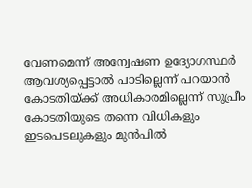വേണമെന്ന് അന്വേഷണ ഉദ്യോഗസ്ഥർ ആവശ്യപ്പെട്ടാൽ പാടില്ലെന്ന് പറയാൻ കോടതിയ്ക്ക് അധികാരമില്ലെന്ന് സുപ്രീം കോടതിയുടെ തന്നെ വിധികളും ഇടപെടലുകളും മുൻപിൽ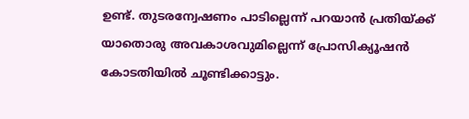ഉണ്ട്. തുടരന്വേഷണം പാടില്ലെന്ന് പറയാൻ പ്രതിയ്ക്ക് യാതൊരു അവകാശവുമില്ലെന്ന് പ്രോസിക്യൂഷൻ കോടതിയിൽ ചൂണ്ടിക്കാട്ടും.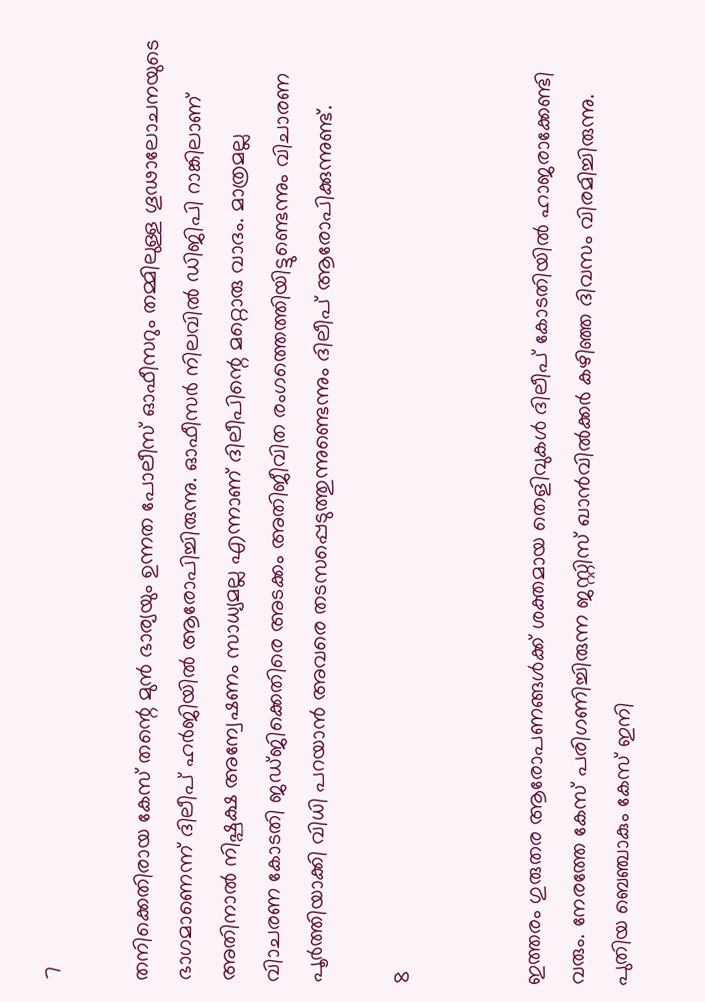7

തനിക്കെതിരായ കേസ് തന്റെ മുൻ ഭാര്യയും ഉന്നത പോലീസ് ഓഫീസറും തമ്മിലുള്ള ഗൂഢാലോചനയുടെ ഭാഗമാണെന്ന് ദിലീപ് ഹർജിയിൽ ആരോപിച്ചിരുന്നു. ഓഫീസർ നിലവിൽ ഡിജിപി റാങ്കിലാണ് അതിനാൽ നിഷ്പക്ഷ അന്വേഷണം സാധ്യമല്ല എന്നാണ് ദിലീപിന്റെ മറ്റൊരു വാദം. മാത്രമല്ല വിാചരണ കോടതി ജഡ്ജിക്കെതിരെ അടക്കം അതിജീവിത രംഗത്തെത്തിയിട്ടുണ്ടെന്നും വിചാരണ പൂർത്തിയാക്കി വിധി പറയാൻ അവരെ തടസപ്പെടുത്തുന്നുണ്ടെന്നും ദിലീപ് ആരോപിക്കുന്നുണ്ട്.

8


ഇത്തരം ഗുരുതര ആരോപണങ്ങൾക്ക് ശക്തമായ തെളിവുകൾ ദിലീപ് കോടതിയിൽ ഹാജരാക്കേണ്ടി വരും. നേരത്തേ കേസ് പരിഗണിച്ചിരുന്ന ജസ്റ്റിസ് ഖാൻവിൽക്കർ കഴിഞ്ഞ ദിവസം വിരമിച്ചിരുന്നു. പുതിയ ബെഞ്ചാകും കേസ് ഇനി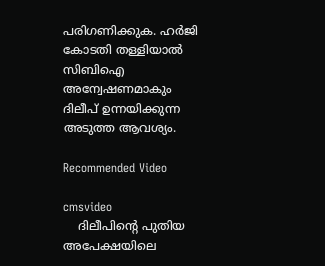പരിഗണിക്കുക. ഹർജി കോടതി തള്ളിയാൽ സിബിഐ അന്വേഷണമാകും ദിലീപ് ഉന്നയിക്കുന്ന അടുത്ത ആവശ്യം.

Recommended Video

cmsvideo
    ദിലീപിന്റെ പുതിയ അപേക്ഷയിലെ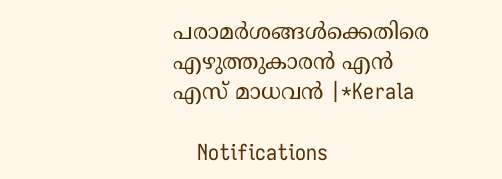പരാമര്‍ശങ്ങള്‍ക്കെതിരെ എഴുത്തുകാരന്‍ എന്‍ എസ് മാധവൻ |*Kerala

    Notifications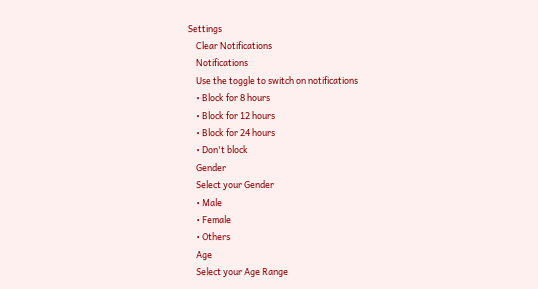Settings
    Clear Notifications
    Notifications
    Use the toggle to switch on notifications
    • Block for 8 hours
    • Block for 12 hours
    • Block for 24 hours
    • Don't block
    Gender
    Select your Gender
    • Male
    • Female
    • Others
    Age
    Select your Age Range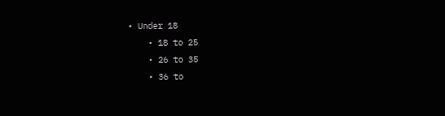• Under 18
    • 18 to 25
    • 26 to 35
    • 36 to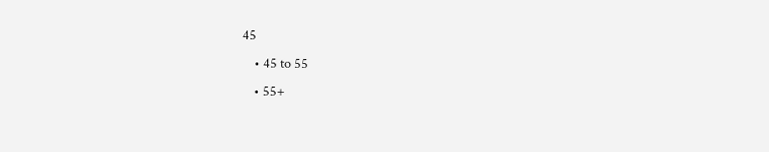45
    • 45 to 55
    • 55+